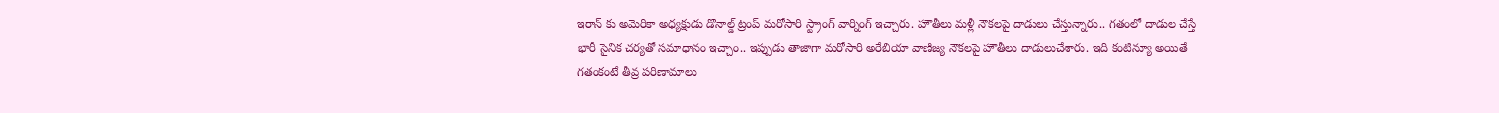ఇరాన్ కు అమెరికా అధ్యక్షుడు డొనాల్డ్ ట్రంప్ మరోసారి స్ట్రాంగ్ వార్నింగ్ ఇచ్చారు. హౌతీలు మళ్లీ నౌకలపై దాడులు చేస్తున్నారు.. గతంలో దాడుల చేస్తే భారీ సైనిక చర్యతో సమాధానం ఇచ్చాం.. ఇప్పుడు తాజాగా మరోసారి అరేబియా వాణిజ్య నౌకలపై హౌతీలు దాడులుచేశారు. ఇది కంటిన్యూ అయితే గతంకంటే తీవ్ర పరిణామాలు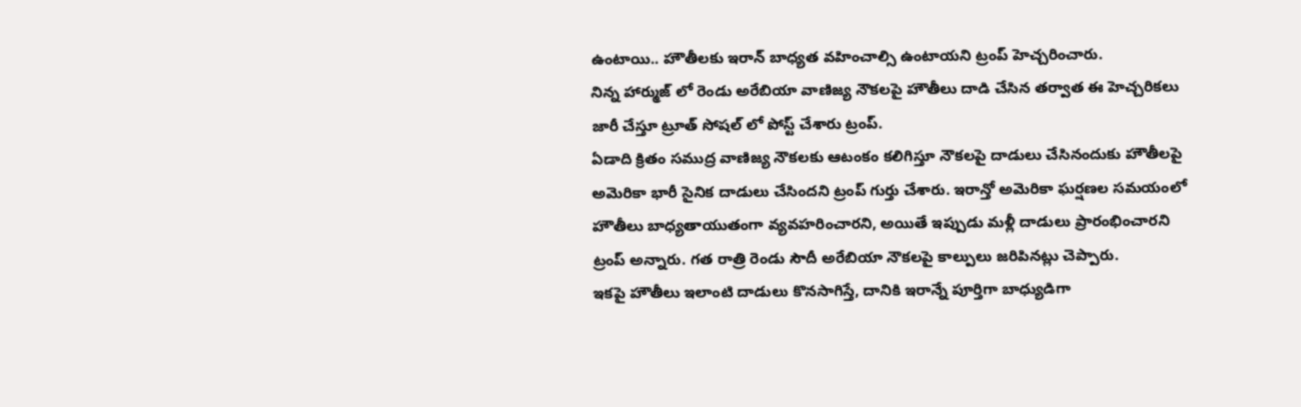ఉంటాయి.. హౌతీలకు ఇరాన్ బాధ్యత వహించాల్సి ఉంటాయని ట్రంప్ హెచ్చరించారు.
నిన్న హార్ముజ్ లో రెండు అరేబియా వాణిజ్య నౌకలపై హౌతీలు దాడి చేసిన తర్వాత ఈ హెచ్చరికలు జారీ చేస్తూ ట్రూత్ సోషల్ లో పోస్ట్ చేశారు ట్రంప్.
ఏడాది క్రితం సముద్ర వాణిజ్య నౌకలకు ఆటంకం కలిగిస్తూ నౌకలపై దాడులు చేసినందుకు హౌతీలపై అమెరికా భారీ సైనిక దాడులు చేసిందని ట్రంప్ గుర్తు చేశారు. ఇరాన్తో అమెరికా ఘర్షణల సమయంలో హౌతీలు బాధ్యతాయుతంగా వ్యవహరించారని, అయితే ఇప్పుడు మళ్లీ దాడులు ప్రారంభించారని ట్రంప్ అన్నారు. గత రాత్రి రెండు సౌదీ అరేబియా నౌకలపై కాల్పులు జరిపినట్లు చెప్పారు.
ఇకపై హౌతీలు ఇలాంటి దాడులు కొనసాగిస్తే, దానికి ఇరాన్నే పూర్తిగా బాధ్యుడిగా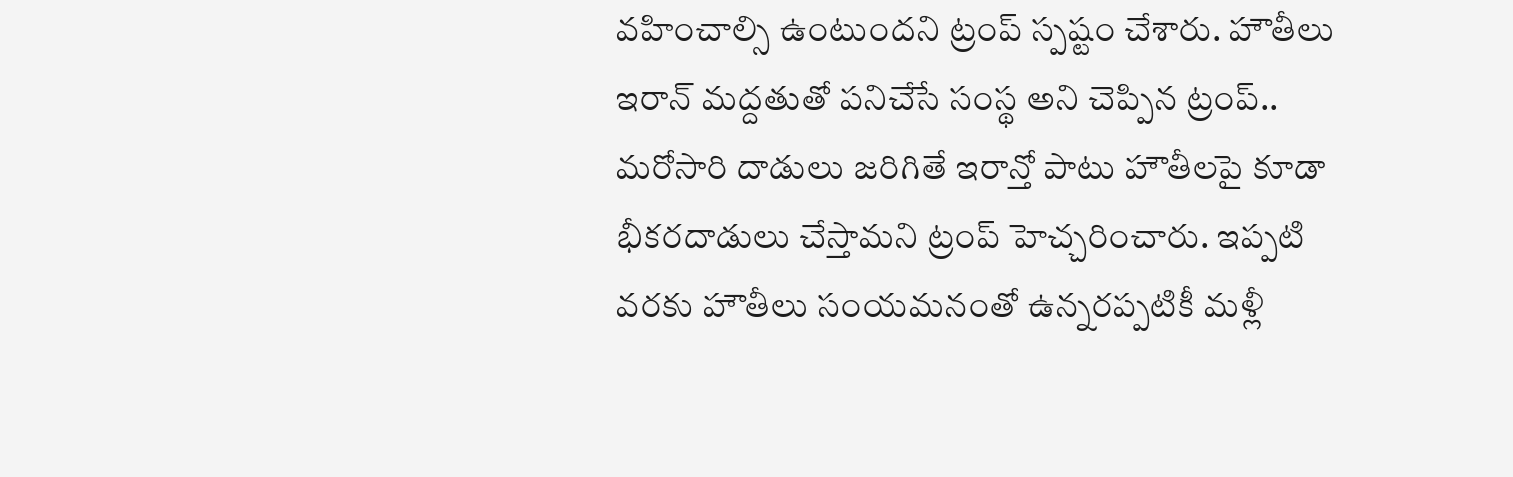వహించాల్సి ఉంటుందని ట్రంప్ స్పష్టం చేశారు. హౌతీలు ఇరాన్ మద్దతుతో పనిచేసే సంస్థ అని చెప్పిన ట్రంప్.. మరోసారి దాడులు జరిగితే ఇరాన్తో పాటు హౌతీలపై కూడా భీకరదాడులు చేస్తామని ట్రంప్ హెచ్చరించారు. ఇప్పటి వరకు హౌతీలు సంయమనంతో ఉన్నరప్పటికీ మళ్లీ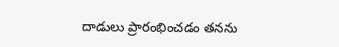దాడులు ప్రారంభించడం తనను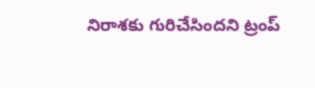నిరాశకు గురిచేసిందని ట్రంప్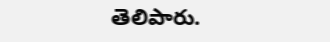తెలిపారు.